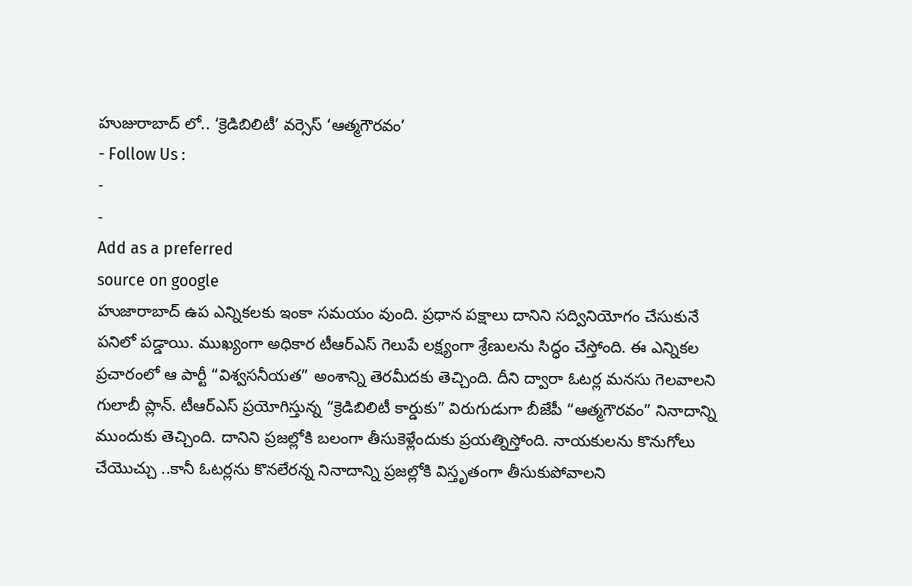హుజురాబాద్ లో.. ‘క్రెడిబిలిటీ’ వర్సెస్ ‘ఆత్మగౌరవం’
- Follow Us :
-
-
Add as a preferred
source on google
హుజారాబాద్ ఉప ఎన్నికలకు ఇంకా సమయం వుంది. ప్రధాన పక్షాలు దానిని సద్వినియోగం చేసుకునే పనిలో పడ్డాయి. ముఖ్యంగా అధికార టీఆర్ఎస్ గెలుపే లక్ష్యంగా శ్రేణులను సిద్ధం చేస్తోంది. ఈ ఎన్నికల ప్రచారంలో ఆ పార్టీ “విశ్వసనీయత” అంశాన్ని తెరమీదకు తెచ్చింది. దీని ద్వారా ఓటర్ల మనసు గెలవాలని గులాబీ ప్లాన్. టీఆర్ఎస్ ప్రయోగిస్తున్న “క్రెడిబిలిటీ కార్డుకు” విరుగుడుగా బీజేపీ “ఆత్మగౌరవం” నినాదాన్ని ముందుకు తెచ్చింది. దానిని ప్రజల్లోకి బలంగా తీసుకెళ్లేందుకు ప్రయత్నిస్తోంది. నాయకులను కొనుగోలు చేయొచ్చు ..కానీ ఓటర్లను కొనలేరన్న నినాదాన్ని ప్రజల్లోకి విస్తృతంగా తీసుకుపోవాలని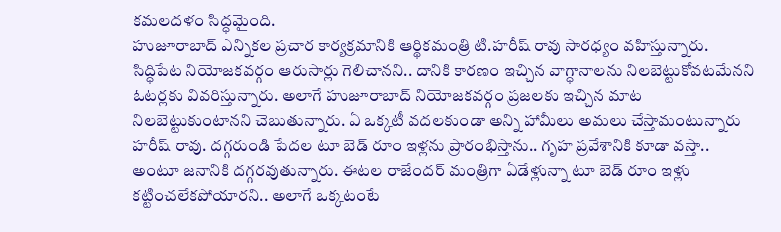కమలదళం సిద్ధమైంది.
హుజూరాబాద్ ఎన్నికల ప్రచార కార్యక్రమానికి ఆర్థికమంత్రి టి.హరీష్ రావు సారధ్యం వహిస్తున్నారు. సిద్ధిపేట నియోజకవర్గం ఆరుసార్లు గెలిచానని.. దానికి కారణం ఇచ్చిన వాగ్ధానాలను నిలబెట్టుకోవటమేనని ఓటర్లకు వివరిస్తున్నారు. అలాగే హుజూరాబాద్ నియోజకవర్గం ప్రజలకు ఇచ్చిన మాట నిలబెట్టుకుంటానని చెబుతున్నారు. ఏ ఒక్కటీ వదలకుండా అన్ని హామీలు అమలు చేస్తామంటున్నారు హరీష్ రావు. దగ్గరుండి పేదల టూ బెడ్ రూం ఇళ్లను ప్రారంభిస్తాను.. గృహ ప్రవేశానికి కూడా వస్తా.. అంటూ జనానికి దగ్గరవుతున్నారు. ఈటల రాజేందర్ మంత్రిగా ఏడేళ్లున్నా టూ బెడ్ రూం ఇళ్లు కట్టించలేకపోయారని.. అలాగే ఒక్కటంటే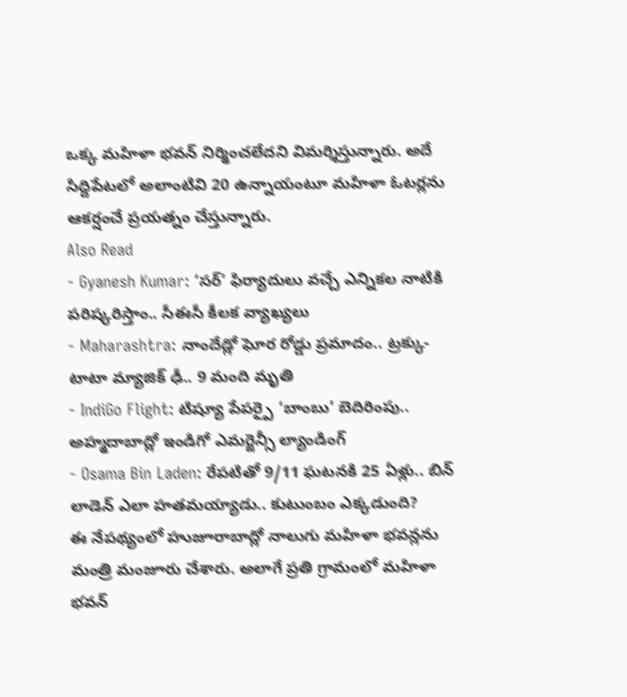ఒక్క మహిళా భవన్ నిర్మించలేదని విమర్శిస్తున్నారు. అదే సిద్దిపేటలో అలాంటివి 20 ఉన్నాయంటూ మహిళా ఓటర్లను ఆకర్షంచే ప్రయత్నం చేస్తున్నారు.
Also Read
- Gyanesh Kumar: ‘సర్’ ఫిర్యాదులు వచ్చే ఎన్నికల నాటికి పరిష్కరిస్తాం.. సీఈసీ కీలక వ్యాఖ్యలు
- Maharashtra: నాందేడ్లో ఘోర రోడ్డు ప్రమాదం.. ట్రక్కు-టాటా మ్యాజిక్ ఢీ.. 9 మంది మృతి
- IndiGo Flight: టిష్యూ పేపర్పై ‘బాంబు’ బెదిరింపు.. అహ్మదాబాద్లో ఇండిగో ఎమర్జెన్సీ ల్యాండింగ్
- Osama Bin Laden: రేపటితో 9/11 ఘటనకి 25 ఏళ్లు.. బిన్ లాడెన్ ఎలా హతమయ్యాడు.. కుటుంబం ఎక్కడుంది?
ఈ నేపథ్యంలో హుజూరాబాద్లో నాలుగు మహిళా భవన్లను మంత్రి మంజూరు చేశారు. అలాగే ప్రతి గ్రామంలో మహిళా భవన్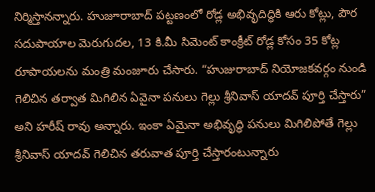నిర్మిస్తానన్నారు. హుజూరాబాద్ పట్టణంలో రోడ్ల అభివృదిద్ధికి ఆరు కోట్లు, పౌర సదుపాయాల మెరుగుదల, 13 కి.మీ సిమెంట్ కాంక్రీట్ రోడ్ల కోసం 35 కోట్ల రూపాయలను మంత్రి మంజూరు చేసారు. “హుజురాబాద్ నియోజకవర్గం నుండి గెలిచిన తర్వాత మిగిలిన ఏవైనా పనులు గెల్లు శ్రీనివాస్ యాదవ్ పూర్తి చేస్తారు” అని హరీష్ రావు అన్నారు. ఇంకా ఏమైనా అభివృద్ధి పనులు మిగిలిపోతే గెల్లు శ్రీనివాస్ యాదవ్ గెలిచిన తరువాత పూర్తి చేస్తారంటున్నారు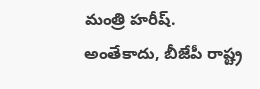మంత్రి హరీష్.
అంతేకాదు, బీజేపీ రాష్ట్ర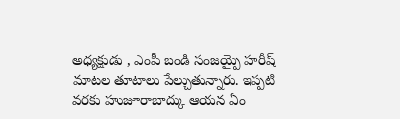అధ్యక్షుడు , ఎంపీ బండి సంజయ్పై హరీష్ మాటల తూటాలు పేల్చుతున్నారు. ఇప్పటి వరకు హుజూరాబాద్కు ఆయన ఏం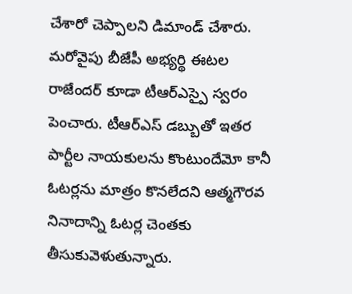చేశారో చెప్పాలని డిమాండ్ చేశారు.
మరోవైపు బీజేపీ అభ్యర్థి ఈటల రాజేందర్ కూడా టీఆర్ఎస్పై స్వరం పెంచారు. టీఆర్ఎస్ డబ్బుతో ఇతర పార్టీల నాయకులను కొంటుందేమో కానీ ఓటర్లను మాత్రం కొనలేదని ఆత్మగౌరవ నినాదాన్ని ఓటర్ల చెంతకు తీసుకువెళుతున్నారు.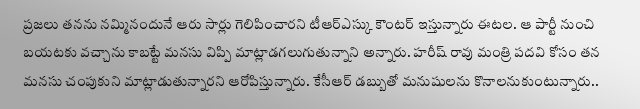ప్రజలు తనను నమ్మినందునే ఆరు సార్లు గెలిపించారని టీఆర్ఎస్కు కౌంటర్ ఇస్తున్నారు ఈటల. ఆ పార్టీ నుంచి బయటకు వచ్చాను కాబట్టే మనసు విప్పి మాట్లాడగలుగుతున్నాని అన్నారు. హరీష్ రావు మంత్రి పదవి కోసం తన మనసు చంపుకుని మాట్లాడుతున్నారని ఆరోపిస్తున్నారు. కేసీఆర్ డబ్బుతో మనుషులను కొనాలనుకుంటున్నారు..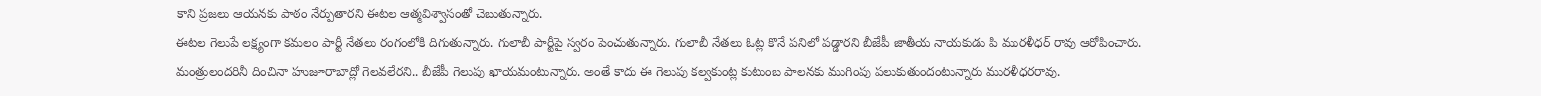కాని ప్రజలు ఆయనకు పాఠం నేర్పుతారని ఈటల ఆత్మవిశ్వాసంతో చెబుతున్నారు.
ఈటల గెలుపే లక్ష్యంగా కమలం పార్టీ నేతలు రంగంలోకి దిగుతున్నారు. గులాబీ పార్టీపై స్వరం పెంచుతున్నారు. గులాబీ నేతలు ఓట్ల కొనే పనిలో పడ్డారని బీజేపీ జాతీయ నాయకుడు పి మురళీధర్ రావు ఆరోపించారు. మంత్రులందరినీ దించినా హుజూరాబాద్లో గెలవలేరని.. బీజేపీ గెలుపు ఖాయమంటున్నారు. అంతే కాదు ఈ గెలుపు కల్వకుంట్ల కుటుంబ పాలనకు ముగింపు పలుకుతుందంటున్నారు మురళీధరరావు.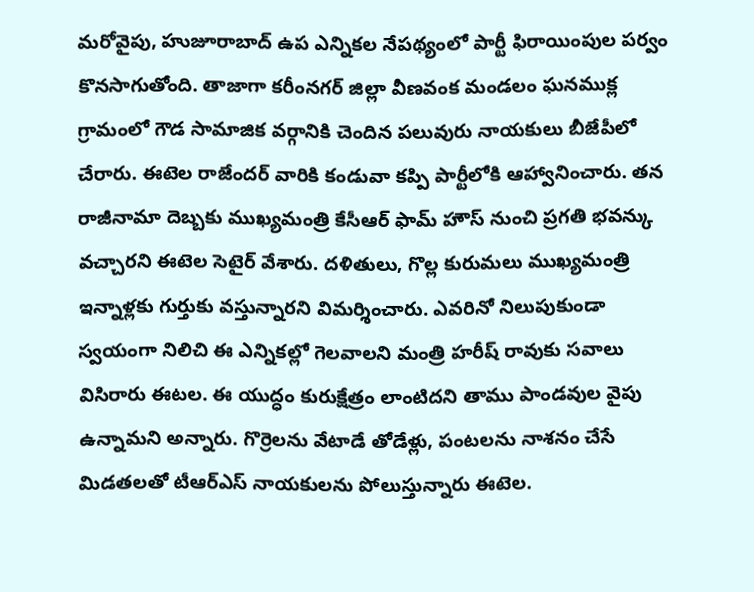మరోవైపు, హుజూరాబాద్ ఉప ఎన్నికల నేపథ్యంలో పార్టీ ఫిరాయింపుల పర్వం కొనసాగుతోంది. తాజాగా కరీంనగర్ జిల్లా వీణవంక మండలం ఘనముక్ల గ్రామంలో గౌడ సామాజిక వర్గానికి చెందిన పలువురు నాయకులు బీజేపీలో చేరారు. ఈటెల రాజేందర్ వారికి కండువా కప్పి పార్టీలోకి ఆహ్వానించారు. తన రాజీనామా దెబ్బకు ముఖ్యమంత్రి కేసీఆర్ ఫామ్ హౌస్ నుంచి ప్రగతి భవన్కు వచ్చారని ఈటెల సెటైర్ వేశారు. దళితులు, గొల్ల కురుమలు ముఖ్యమంత్రి ఇన్నాళ్లకు గుర్తుకు వస్తున్నారని విమర్శించారు. ఎవరినో నిలుపుకుండా స్వయంగా నిలిచి ఈ ఎన్నికల్లో గెలవాలని మంత్రి హరీష్ రావుకు సవాలు విసిరారు ఈటల. ఈ యుద్ధం కురుక్షేత్రం లాంటిదని తాము పాండవుల వైపు ఉన్నామని అన్నారు. గొర్రెలను వేటాడే తోడేళ్లు, పంటలను నాశనం చేసే మిడతలతో టీఆర్ఎస్ నాయకులను పోలుస్తున్నారు ఈటెల.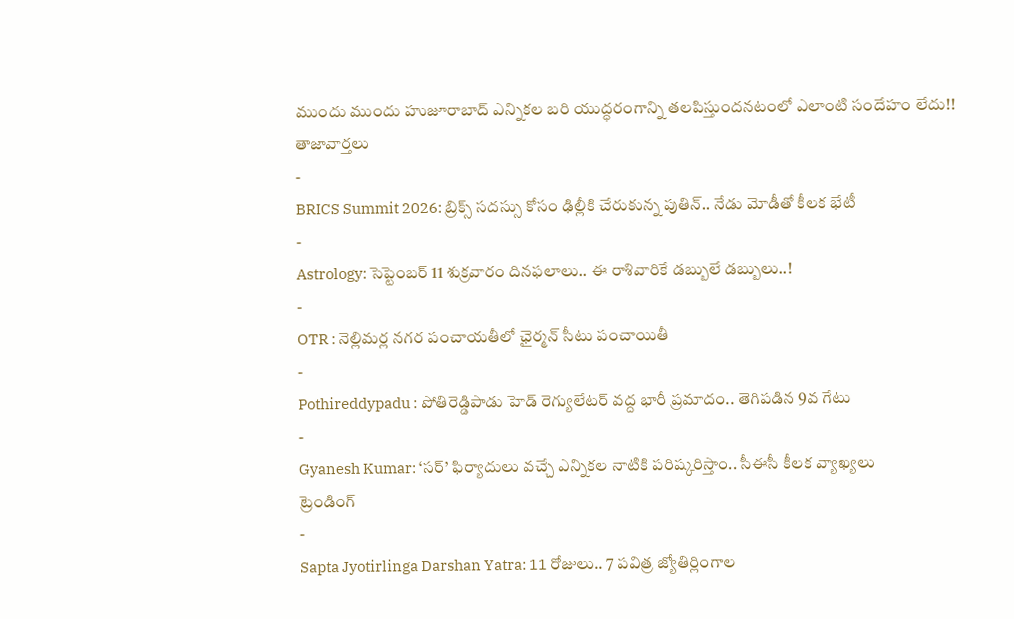ముందు ముందు హుజూరాబాద్ ఎన్నికల బరి యుద్ధరంగాన్ని తలపిస్తుందనటంలో ఎలాంటి సందేహం లేదు!!
తాజావార్తలు
-
BRICS Summit 2026: బ్రిక్స్ సదస్సు కోసం ఢిల్లీకి చేరుకున్న పుతిన్.. నేడు మోడీతో కీలక భేటీ
-
Astrology: సెప్టెంబర్ 11 శుక్రవారం దినఫలాలు.. ఈ రాశివారికే డబ్బులే డబ్బులు..!
-
OTR : నెల్లిమర్ల నగర పంచాయతీలో ఛైర్మన్ సీటు పంచాయితీ
-
Pothireddypadu : పోతిరెడ్డిపాడు హెడ్ రెగ్యులేటర్ వద్ద భారీ ప్రమాదం.. తెగిపడిన 9వ గేటు
-
Gyanesh Kumar: ‘సర్’ ఫిర్యాదులు వచ్చే ఎన్నికల నాటికి పరిష్కరిస్తాం.. సీఈసీ కీలక వ్యాఖ్యలు
ట్రెండింగ్
-
Sapta Jyotirlinga Darshan Yatra: 11 రోజులు.. 7 పవిత్ర జ్యోతిర్లింగాల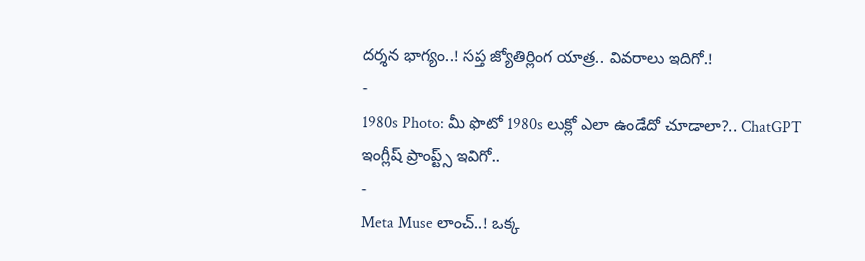దర్శన భాగ్యం..! సప్త జ్యోతిర్లింగ యాత్ర.. వివరాలు ఇదిగో.!
-
1980s Photo: మీ ఫొటో 1980s లుక్లో ఎలా ఉండేదో చూడాలా?.. ChatGPT ఇంగ్లీష్ ప్రాంప్ట్స్ ఇవిగో..
-
Meta Muse లాంచ్..! ఒక్క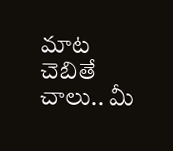మాట చెబితే చాలు.. మీ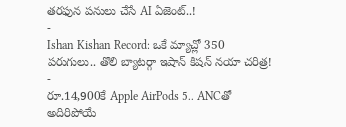తరఫున పనులు చేసే AI ఏజెంట్..!
-
Ishan Kishan Record: ఒకే మ్యాచ్లో 350 పరుగులు.. తొలి బ్యాటర్గా ఇషాన్ కిషన్ నయా చరిత్ర!
-
రూ.14,900కే Apple AirPods 5.. ANCతో అదిరిపోయే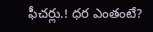ఫీచర్లు.! ధర ఎంతంటే?